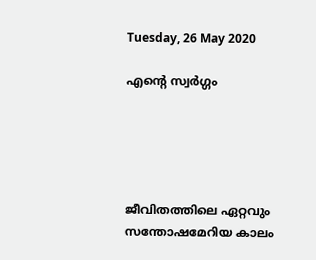Tuesday, 26 May 2020

എന്റെ സ്വർഗ്ഗം





ജീവിതത്തിലെ ഏറ്റവും സന്തോഷമേറിയ കാലം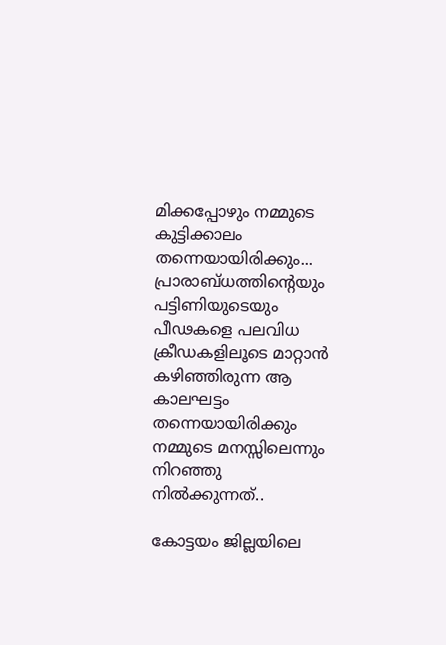മിക്കപ്പോഴും നമ്മുടെ കുട്ടിക്കാലം തന്നെയായിരിക്കും... പ്രാരാബ്ധത്തിന്റെയും പട്ടിണിയുടെയും പീഢകളെ പലവിധ ക്രീഡകളിലൂടെ മാറ്റാൻ കഴിഞ്ഞിരുന്ന ആ കാലഘട്ടം തന്നെയായിരിക്കും നമ്മുടെ മനസ്സിലെന്നും നിറഞ്ഞു നിൽക്കുന്നത്..

കോട്ടയം ജില്ലയിലെ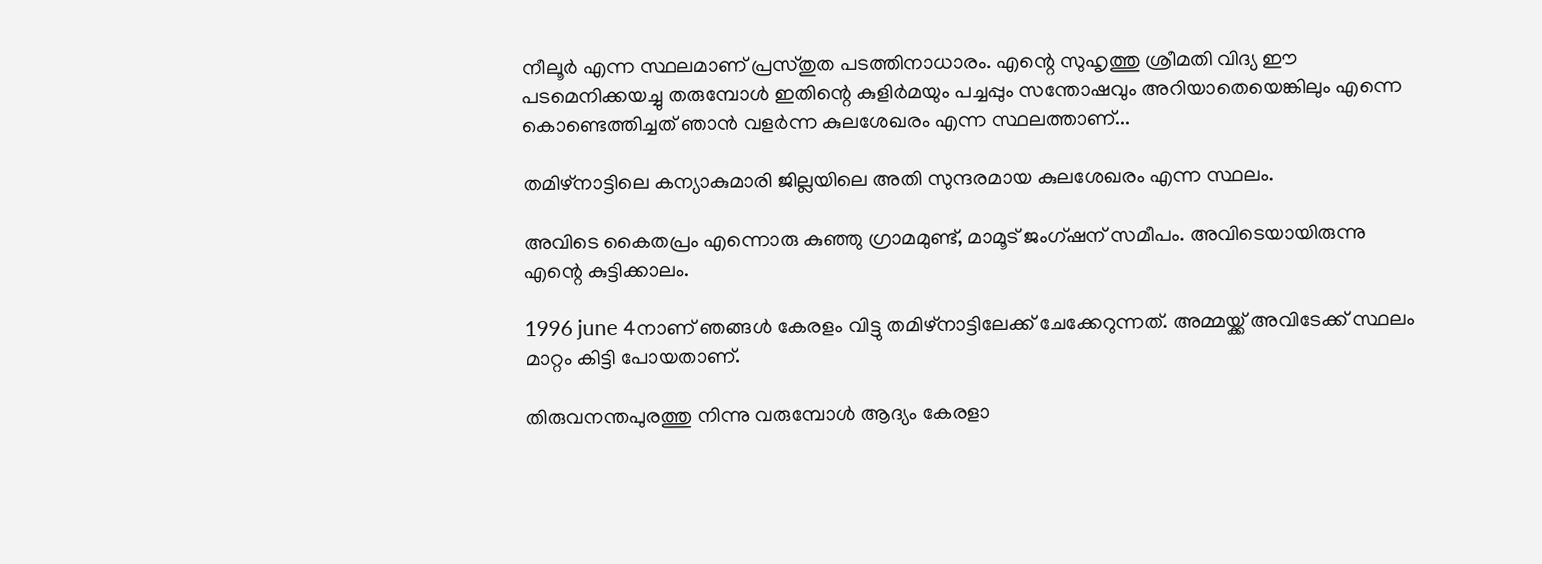നീലൂർ എന്ന സ്ഥലമാണ് പ്രസ്തുത പടത്തിനാധാരം. എന്റെ സുഹൃത്തു ശ്രീമതി വിദ്യ ഈ പടമെനിക്കയച്ചു തരുമ്പോൾ ഇതിന്റെ കുളിർമയും പച്ചപ്പും സന്തോഷവും അറിയാതെയെങ്കിലും എന്നെ കൊണ്ടെത്തിച്ചത് ഞാൻ വളർന്ന കുലശേഖരം എന്ന സ്ഥലത്താണ്...

തമിഴ്‌നാട്ടിലെ കന്യാകുമാരി ജില്ലയിലെ അതി സുന്ദരമായ കുലശേഖരം എന്ന സ്ഥലം.

അവിടെ കൈതപ്രം എന്നൊരു കുഞ്ഞു ഗ്രാമമുണ്ട്, മാമൂട് ജംഗ്ഷന് സമീപം. അവിടെയായിരുന്നു എന്റെ കുട്ടിക്കാലം.

1996 june 4നാണ് ഞങ്ങൾ കേരളം വിട്ടു തമിഴ്‌നാട്ടിലേക്ക് ചേക്കേറുന്നത്. അമ്മയ്ക്ക് അവിടേക്ക് സ്ഥലം മാറ്റം കിട്ടി പോയതാണ്.

തിരുവനന്തപുരത്തു നിന്നു വരുമ്പോൾ ആദ്യം കേരളാ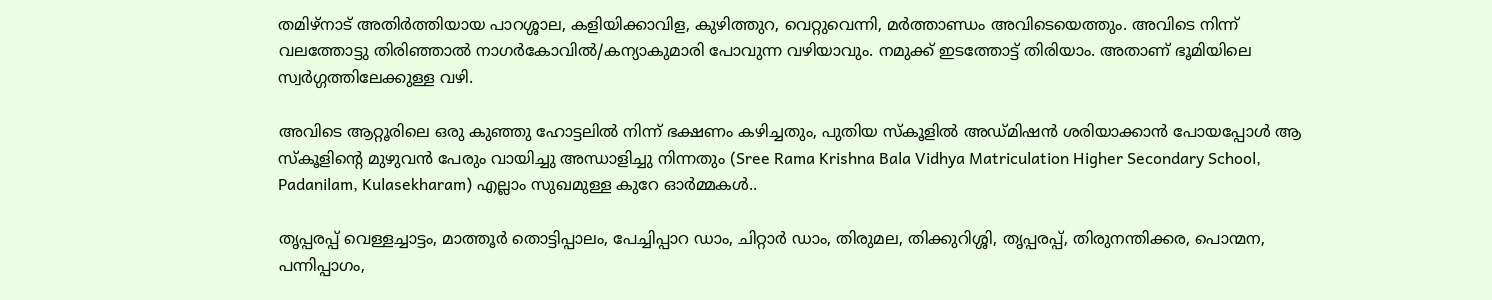തമിഴ്നാട് അതിർത്തിയായ പാറശ്ശാല, കളിയിക്കാവിള, കുഴിത്തുറ, വെറ്റുവെന്നി, മർത്താണ്ഡം അവിടെയെത്തും. അവിടെ നിന്ന് വലത്തോട്ടു തിരിഞ്ഞാൽ നാഗർകോവിൽ/കന്യാകുമാരി പോവുന്ന വഴിയാവും. നമുക്ക് ഇടത്തോട്ട് തിരിയാം. അതാണ് ഭൂമിയിലെ സ്വർഗ്ഗത്തിലേക്കുള്ള വഴി.

അവിടെ ആറ്റൂരിലെ ഒരു കുഞ്ഞു ഹോട്ടലിൽ നിന്ന് ഭക്ഷണം കഴിച്ചതും, പുതിയ സ്കൂളിൽ അഡ്മിഷൻ ശരിയാക്കാൻ പോയപ്പോൾ ആ സ്കൂളിന്റെ മുഴുവൻ പേരും വായിച്ചു അന്ധാളിച്ചു നിന്നതും (Sree Rama Krishna Bala Vidhya Matriculation Higher Secondary School, Padanilam, Kulasekharam) എല്ലാം സുഖമുള്ള കുറേ ഓർമ്മകൾ..

തൃപ്പരപ്പ് വെള്ളച്ചാട്ടം, മാത്തൂർ തൊട്ടിപ്പാലം, പേച്ചിപ്പാറ ഡാം, ചിറ്റാർ ഡാം, തിരുമല, തിക്കുറിശ്ശി, തൃപ്പരപ്പ്, തിരുനന്തിക്കര, പൊന്മന, പന്നിപ്പാഗം,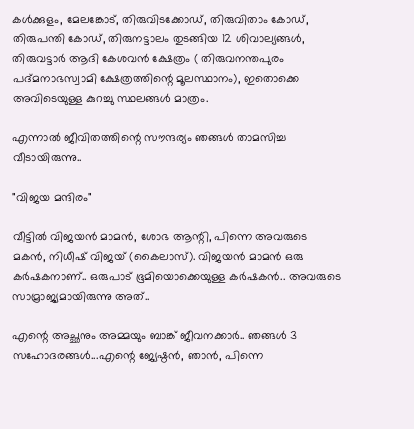കൾക്കുളം, മേലങ്കോട്, തിരുവിടക്കോഡ്, തിരുവിതാം കോഡ്, തിരുപന്തി കോഡ്, തിരുനട്ടാലം തുടങ്ങിയ 12 ശിവാല്യങ്ങൾ, തിരുവട്ടാർ ആദി കേശവൻ ക്ഷേത്രം ( തിരുവനന്തപുരം പദ്മനാഭസ്വാമി ക്ഷേത്രത്തിന്റെ മൂലസ്ഥാനം), ഇതൊക്കെ അവിടെയുള്ള കുറച്ചു സ്ഥലങ്ങൾ മാത്രം.

എന്നാൽ ജീവിതത്തിന്റെ സൗന്ദര്യം ഞങ്ങൾ താമസിച്ച വീടായിരുന്നു..

"വിജയ മന്ദിരം"

വീട്ടിൽ വിജയൻ മാമൻ, ശോഭ ആന്റി, പിന്നെ അവരുടെ മകൻ, നിധീഷ് വിജയ് (കൈലാസ്). വിജയൻ മാമൻ ഒരു കർഷകനാണ്.. ഒരുപാട് ഭൂമിയൊക്കെയുള്ള കർഷകൻ.. അവരുടെ സാമ്രാജ്യമായിരുന്നു അത്..

എന്റെ അച്ഛനും അമ്മയും ബാങ്ക് ജീവനക്കാർ.. ഞങ്ങൾ 3 സഹോദരങ്ങൾ...എന്റെ ജ്യേഷ്ഠൻ, ഞാൻ, പിന്നെ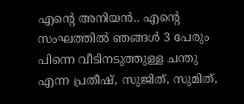എന്റെ അനിയൻ.. എന്റെ സംഘത്തിൽ ഞങ്ങൾ 3 പേരും പിന്നെ വീടിനടുത്തുള്ള ചന്തു എന്ന പ്രതീഷ്, സുജിത്, സുമിത്,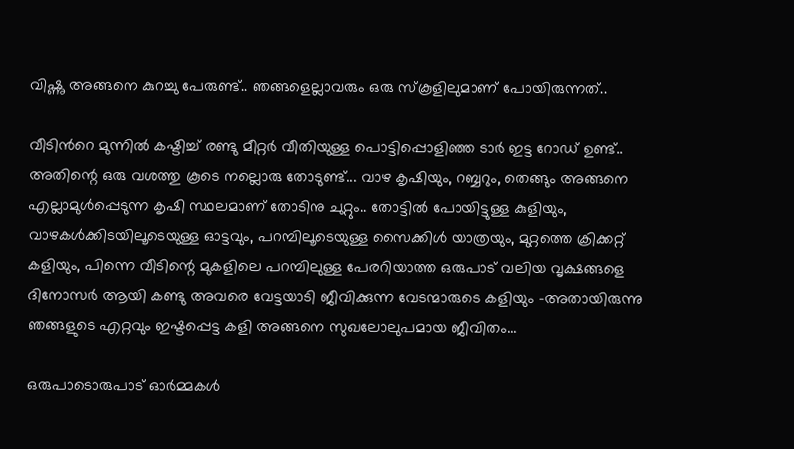വിഷ്ണു അങ്ങനെ കുറച്ചു പേരുണ്ട്.. ഞങ്ങളെല്ലാവരും ഒരു സ്കൂളിലുമാണ് പോയിരുന്നത്..

വീടിൻറെ മുന്നിൽ കഷ്ടിച്ച് രണ്ടു മീറ്റർ വീതിയുള്ള പൊട്ടിപ്പൊളിഞ്ഞ ടാർ ഇട്ട റോഡ് ഉണ്ട്.. അതിന്റെ ഒരു വശത്തു കൂടെ നല്ലൊരു തോടുണ്ട്... വാഴ കൃഷിയും, റബ്ബറും, തെങ്ങും അങ്ങനെ എല്ലാമുൾപ്പെടുന്ന കൃഷി സ്ഥലമാണ് തോടിനു ചുറ്റും.. തോട്ടിൽ പോയിട്ടുള്ള കുളിയും, വാഴകൾക്കിടയിലൂടെയുള്ള ഓട്ടവും, പറമ്പിലൂടെയുള്ള സൈക്കിൾ യാത്രയും, മുറ്റത്തെ ക്രിക്കറ്റ് കളിയും, പിന്നെ വീടിന്റെ മുകളിലെ പറമ്പിലുള്ള പേരറിയാത്ത ഒരുപാട് വലിയ വൃക്ഷങ്ങളെ ദിനോസർ ആയി കണ്ടു അവരെ വേട്ടയാടി ജീവിക്കുന്ന വേടന്മാരുടെ കളിയും -അതായിരുന്നു ഞങ്ങളുടെ എറ്റവും ഇഷ്ടപ്പെട്ട കളി അങ്ങനെ സുഖലോലുപമായ ജീവിതം...

ഒരുപാടൊരുപാട് ഓർമ്മകൾ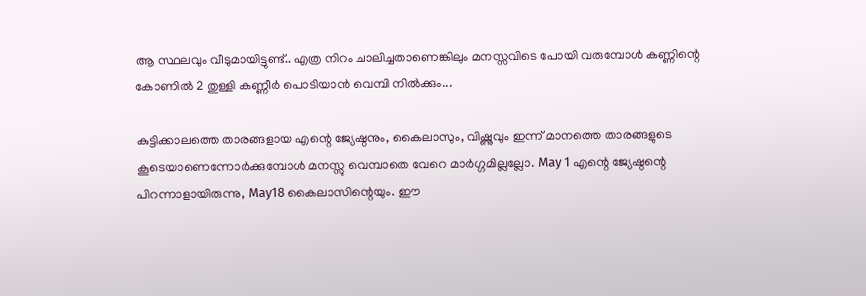ആ സ്ഥലവും വീടുമായിട്ടുണ്ട്.. എത്ര നിറം ചാലിച്ചതാണെങ്കിലും മനസ്സവിടെ പോയി വരുമ്പോൾ കണ്ണിന്റെ കോണിൽ 2 തുള്ളി കണ്ണീർ പൊടിയാൻ വെമ്പി നിൽക്കും...

കുട്ടിക്കാലത്തെ താരങ്ങളായ എന്റെ ജ്യേഷ്ഠനും, കൈലാസും, വിഷ്ണുവും ഇന്ന് മാനത്തെ താരങ്ങളുടെ കൂടെയാണെന്നോർക്കുമ്പോൾ മനസ്സു വെമ്പാതെ വേറെ മാർഗ്ഗമില്ലല്ലോ. May 1 എന്റെ ജ്യേഷ്ഠന്റെ പിറന്നാളായിരുന്നു, May18 കൈലാസിന്റെയും. ഈ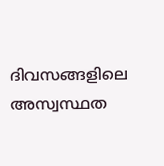ദിവസങ്ങളിലെ അസ്വസ്ഥത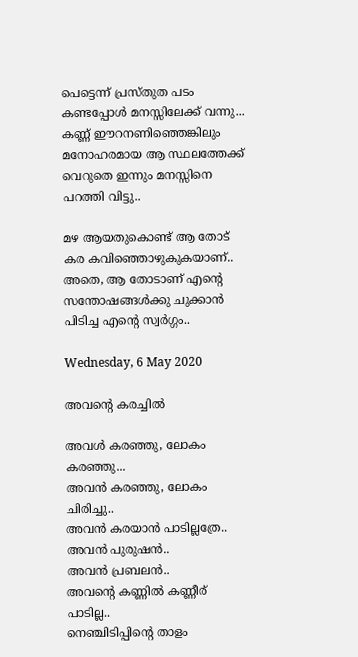പെട്ടെന്ന് പ്രസ്തുത പടം കണ്ടപ്പോൾ മനസ്സിലേക്ക് വന്നു... കണ്ണ് ഈറനണിഞ്ഞെങ്കിലും മനോഹരമായ ആ സ്ഥലത്തേക്ക് വെറുതെ ഇന്നും മനസ്സിനെ പറത്തി വിട്ടു..

മഴ ആയതുകൊണ്ട് ആ തോട് കര കവിഞ്ഞൊഴുകുകയാണ്.. അതെ, ആ തോടാണ് എന്റെ സന്തോഷങ്ങൾക്കു ചുക്കാൻ പിടിച്ച എന്റെ സ്വർഗ്ഗം..

Wednesday, 6 May 2020

അവന്റെ കരച്ചിൽ

അവൾ കരഞ്ഞു, ലോകം കരഞ്ഞു...
അവൻ കരഞ്ഞു, ലോകം ചിരിച്ചു..
അവൻ കരയാൻ പാടില്ലത്രേ..
അവൻ പുരുഷൻ..
അവൻ പ്രബലൻ..
അവന്റെ കണ്ണിൽ കണ്ണീര് പാടില്ല..
നെഞ്ചിടിപ്പിന്റെ താളം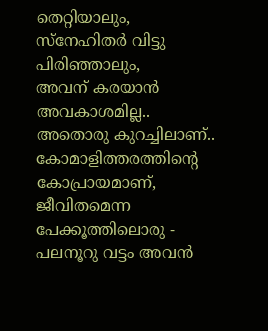തെറ്റിയാലും,
സ്നേഹിതർ വിട്ടു പിരിഞ്ഞാലും,
അവന് കരയാൻ അവകാശമില്ല..
അതൊരു കുറച്ചിലാണ്..
കോമാളിത്തരത്തിന്റെ കോപ്രായമാണ്,
ജീവിതമെന്ന പേക്കൂത്തിലൊരു -
പലനൂറു വട്ടം അവൻ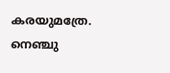കരയുമത്രേ.
നെഞ്ചു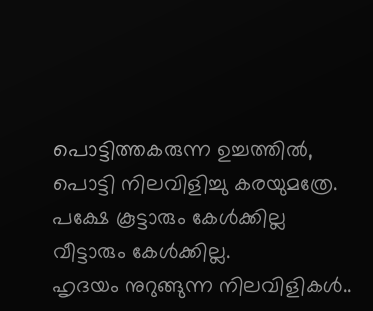പൊട്ടിത്തകരുന്ന ഉച്ചത്തിൽ,
പൊട്ടി നിലവിളിച്ചു കരയുമത്രേ.
പക്ഷേ കൂട്ടാരും കേൾക്കില്ല
വീട്ടാരും കേൾക്കില്ല.
ഹൃദയം നുറുങ്ങുന്ന നിലവിളികൾ..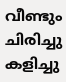വീണ്ടും ചിരിച്ചു കളിച്ചു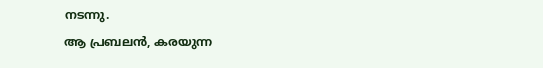നടന്നു.
ആ പ്രബലൻ, കരയുന്ന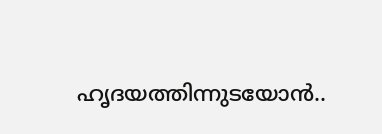ഹൃദയത്തിന്നുടയോൻ..